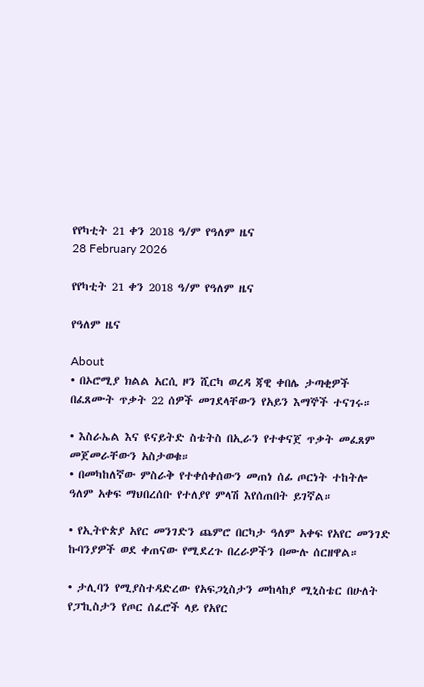የየካቲት 21 ቀን 2018 ዓ/ም የዓለም ዜና
28 February 2026

የየካቲት 21 ቀን 2018 ዓ/ም የዓለም ዜና

የዓለም ዜና

About
• በኦሮሚያ ክልል አርሲ ዞን ሺርካ ወረዳ ጃዊ ቀበሌ ታጣቂዎች በፈጸሙት ጥቃት 22 ሰዎች መገደላቸውን የአይን እማኞች ተናገሩ።

• እስራኤል እና ዩናይትድ ስቴትስ በኢራን የተቀናጀ ጥቃት መፈጸም መጀመራቸውን አስታወቁ።
• በመካከለኛው ምስራቅ የተቀሰቀሰውን መጠነ ሰፊ ጦርነት ተከትሎ ዓለም አቀፍ ማህበረሰቡ የተለያየ ምላሽ እየሰጠበት ይገኛል።

• የኢትዮጵያ አየር መንገድን ጨምሮ በርካታ ዓለም አቀፍ የአየር መንገድ ኩባንያዎች ወደ ቀጠናው የሚደረጉ በረራዎችን በሙሉ ሰርዘዋል።

• ታሊባን የሚያስተዳድረው የአፍጋኒስታን መከላከያ ሚኒስቴር በሁለት የፓኪስታን የጦር ሰፈሮች ላይ የአየር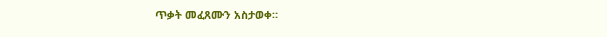ጥቃት መፈጸሙን አስታወቀ።